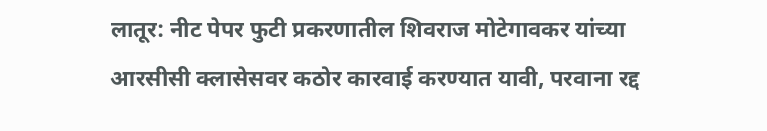लातूर: नीट पेपर फुटी प्रकरणातील शिवराज मोटेगावकर यांच्या आरसीसी क्लासेसवर कठोर कारवाई करण्यात यावी, परवाना रद्द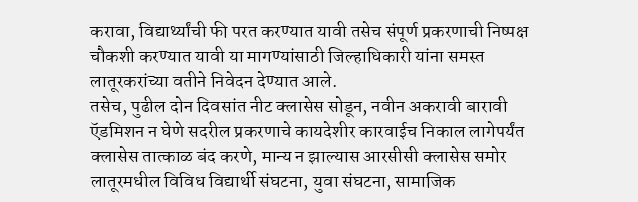करावा, विद्यार्थ्यांची फी परत करण्यात यावी तसेच संपूर्ण प्रकरणाची निष्पक्ष चौकशी करण्यात यावी या मागण्यांसाठी जिल्हाधिकारी यांना समस्त लातूरकरांच्या वतीने निवेदन देण्यात आले.
तसेच, पुढील दोन दिवसांत नीट क्लासेस सोडून, नवीन अकरावी बारावी ऍडमिशन न घेणे सदरील प्रकरणाचे कायदेशीर कारवाईच निकाल लागेपर्यंत क्लासेस तात्काळ बंद करणे, मान्य न झाल्यास आरसीसी क्लासेस समोर लातूरमधील विविध विद्यार्थी संघटना, युवा संघटना, सामाजिक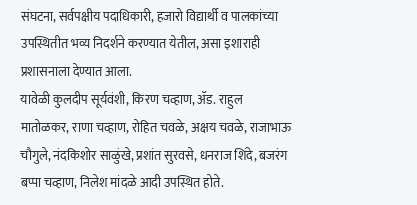संघटना, सर्वपक्षीय पदाधिकारी, हजारो विद्यार्थी व पालकांच्या उपस्थितीत भव्य निदर्शने करण्यात येतील, असा इशाराही प्रशासनाला देण्यात आला.
यावेळी कुलदीप सूर्यवंशी, किरण चव्हाण, ॲड. राहुल मातोळकर, राणा चव्हाण, रोहित चवळे, अक्षय चवळे, राजाभाऊ चौगुले, नंदकिशोर साळुंखे, प्रशांत सुरवसे, धनराज शिंदे, बजरंग बप्पा चव्हाण, निलेश मांदळे आदी उपस्थित होते.